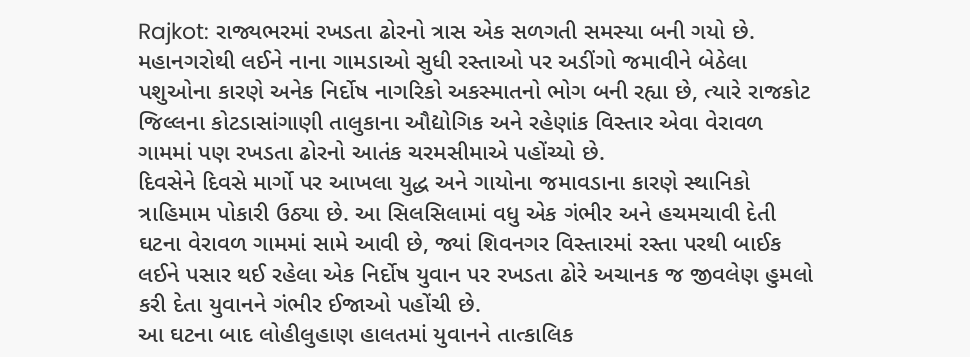Rajkot: રાજ્યભરમાં રખડતા ઢોરનો ત્રાસ એક સળગતી સમસ્યા બની ગયો છે. મહાનગરોથી લઈને નાના ગામડાઓ સુધી રસ્તાઓ પર અડીંગો જમાવીને બેઠેલા પશુઓના કારણે અનેક નિર્દોષ નાગરિકો અકસ્માતનો ભોગ બની રહ્યા છે, ત્યારે રાજકોટ જિલ્લના કોટડાસાંગાણી તાલુકાના ઔદ્યોગિક અને રહેણાંક વિસ્તાર એવા વેરાવળ ગામમાં પણ રખડતા ઢોરનો આતંક ચરમસીમાએ પહોંચ્યો છે.
દિવસેને દિવસે માર્ગો પર આખલા યુદ્ધ અને ગાયોના જમાવડાના કારણે સ્થાનિકો ત્રાહિમામ પોકારી ઉઠ્યા છે. આ સિલસિલામાં વધુ એક ગંભીર અને હચમચાવી દેતી ઘટના વેરાવળ ગામમાં સામે આવી છે, જ્યાં શિવનગર વિસ્તારમાં રસ્તા પરથી બાઈક લઈને પસાર થઈ રહેલા એક નિર્દોષ યુવાન પર રખડતા ઢોરે અચાનક જ જીવલેણ હુમલો કરી દેતા યુવાનને ગંભીર ઈજાઓ પહોંચી છે.
આ ઘટના બાદ લોહીલુહાણ હાલતમાં યુવાનને તાત્કાલિક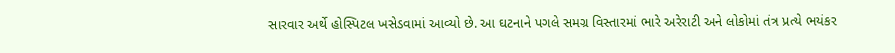સારવાર અર્થે હોસ્પિટલ ખસેડવામાં આવ્યો છે. આ ઘટનાને પગલે સમગ્ર વિસ્તારમાં ભારે અરેરાટી અને લોકોમાં તંત્ર પ્રત્યે ભયંકર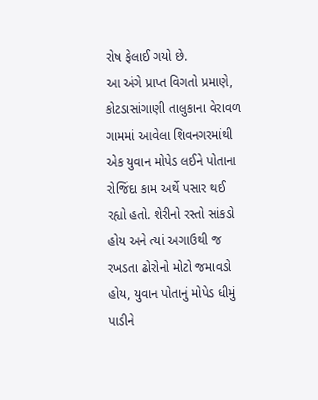રોષ ફેલાઈ ગયો છે.
આ અંગે પ્રાપ્ત વિગતો પ્રમાણે, કોટડાસાંગાણી તાલુકાના વેરાવળ ગામમાં આવેલા શિવનગરમાંથી એક યુવાન મોપેડ લઈને પોતાના રોજિંદા કામ અર્થે પસાર થઈ રહ્યો હતો. શેરીનો રસ્તો સાંકડો હોય અને ત્યાં અગાઉથી જ રખડતા ઢોરોનો મોટો જમાવડો હોય, યુવાન પોતાનું મોપેડ ધીમું પાડીને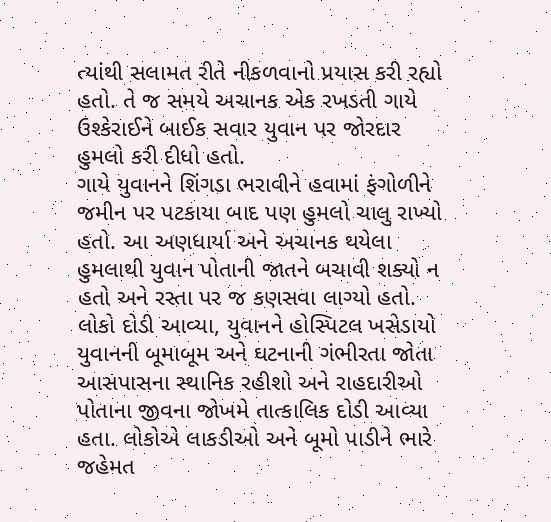ત્યાંથી સલામત રીતે નીકળવાનો પ્રયાસ કરી રહ્યો હતો. તે જ સમયે અચાનક એક રખડતી ગાયે ઉશ્કેરાઈને બાઈક સવાર યુવાન પર જોરદાર હુમલો કરી દીધો હતો.
ગાયે યુવાનને શિંગડા ભરાવીને હવામાં ફંગોળીને જમીન પર પટકાયા બાદ પણ હુમલો ચાલુ રાખ્યો હતો. આ અણધાર્યા અને અચાનક થયેલા હુમલાથી યુવાન પોતાની જાતને બચાવી શક્યો ન હતો અને રસ્તા પર જ કણસવા લાગ્યો હતો.
લોકો દોડી આવ્યા, યુવાનને હોસ્પિટલ ખસેડાયો
યુવાનની બૂમાબૂમ અને ઘટનાની ગંભીરતા જોતા આસપાસના સ્થાનિક રહીશો અને રાહદારીઓ પોતાના જીવના જોખમે તાત્કાલિક દોડી આવ્યા હતા. લોકોએ લાકડીઓ અને બૂમો પાડીને ભારે જહેમત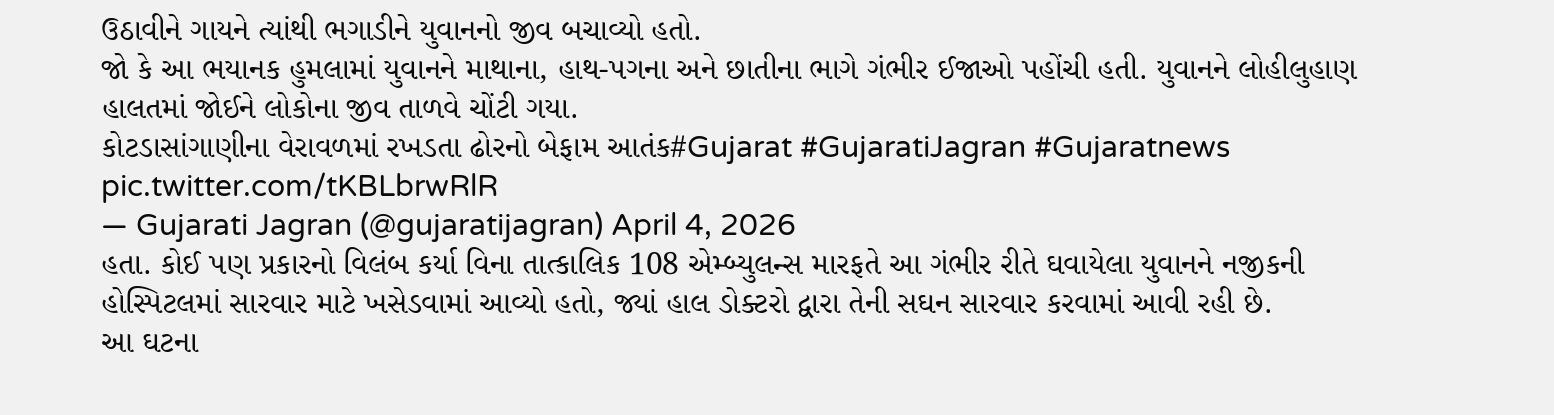ઉઠાવીને ગાયને ત્યાંથી ભગાડીને યુવાનનો જીવ બચાવ્યો હતો.
જો કે આ ભયાનક હુમલામાં યુવાનને માથાના, હાથ-પગના અને છાતીના ભાગે ગંભીર ઈજાઓ પહોંચી હતી. યુવાનને લોહીલુહાણ હાલતમાં જોઈને લોકોના જીવ તાળવે ચોંટી ગયા.
કોટડાસાંગાણીના વેરાવળમાં રખડતા ઢોરનો બેફામ આતંક#Gujarat #GujaratiJagran #Gujaratnews pic.twitter.com/tKBLbrwRlR
— Gujarati Jagran (@gujaratijagran) April 4, 2026
હતા. કોઈ પણ પ્રકારનો વિલંબ કર્યા વિના તાત્કાલિક 108 એમ્બ્યુલન્સ મારફતે આ ગંભીર રીતે ઘવાયેલા યુવાનને નજીકની હોસ્પિટલમાં સારવાર માટે ખસેડવામાં આવ્યો હતો, જ્યાં હાલ ડોક્ટરો દ્વારા તેની સઘન સારવાર કરવામાં આવી રહી છે.
આ ઘટના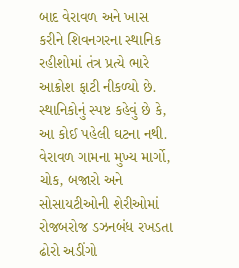બાદ વેરાવળ અને ખાસ કરીને શિવનગરના સ્થાનિક રહીશોમાં તંત્ર પ્રત્યે ભારે આક્રોશ ફાટી નીકળ્યો છે. સ્થાનિકોનું સ્પષ્ટ કહેવું છે કે, આ કોઈ પહેલી ઘટના નથી. વેરાવળ ગામના મુખ્ય માર્ગો, ચોક, બજારો અને સોસાયટીઓની શેરીઓમાં રોજબરોજ ડઝનબંધ રખડતા ઢોરો અડીંગો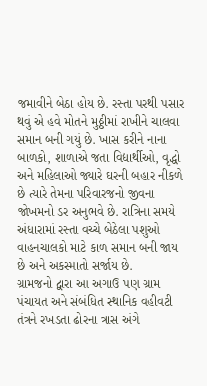જમાવીને બેઠા હોય છે. રસ્તા પરથી પસાર થવું એ હવે મોતને મુઠ્ઠીમાં રાખીને ચાલવા સમાન બની ગયું છે. ખાસ કરીને નાના બાળકો, શાળાએ જતા વિદ્યાર્થીઓ, વૃદ્ધો અને મહિલાઓ જ્યારે ઘરની બહાર નીકળે છે ત્યારે તેમના પરિવારજનો જીવના જોખમનો ડર અનુભવે છે. રાત્રિના સમયે અંધારામાં રસ્તા વચ્ચે બેઠેલા પશુઓ વાહનચાલકો માટે કાળ સમાન બની જાય છે અને અકસ્માતો સર્જાય છે.
ગ્રામજનો દ્વારા આ અગાઉ પણ ગ્રામ પંચાયત અને સંબંધિત સ્થાનિક વહીવટી તંત્રને રખડતા ઢોરના ત્રાસ અંગે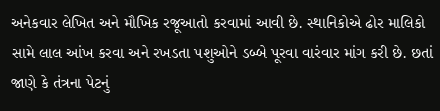અનેકવાર લેખિત અને મૌખિક રજૂઆતો કરવામાં આવી છે. સ્થાનિકોએ ઢોર માલિકો સામે લાલ આંખ કરવા અને રખડતા પશુઓને ડબ્બે પૂરવા વારંવાર માંગ કરી છે. છતાં જાણે કે તંત્રના પેટનું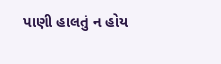પાણી હાલતું ન હોય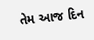તેમ આજ દિન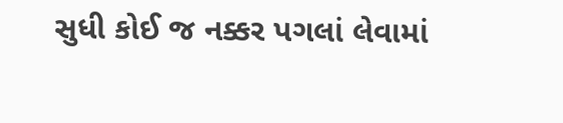સુધી કોઈ જ નક્કર પગલાં લેવામાં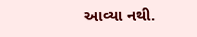આવ્યા નથી.